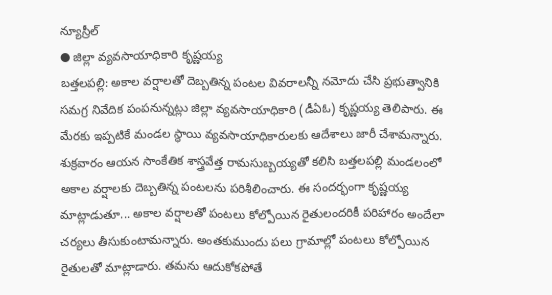న్యూస్రీల్
● జిల్లా వ్యవసాయాధికారి కృష్ణయ్య
బత్తలపల్లి: అకాల వర్షాలతో దెబ్బతిన్న పంటల వివరాలన్నీ నమోదు చేసి ప్రభుత్వానికి సమగ్ర నివేదిక పంపనున్నట్లు జిల్లా వ్యవసాయాధికారి (డీఏఓ) కృష్ణయ్య తెలిపారు. ఈ మేరకు ఇప్పటికే మండల స్థాయి వ్యవసాయాధికారులకు ఆదేశాలు జారీ చేశామన్నారు. శుక్రవారం ఆయన సాంకేతిక శాస్త్రవేత్త రామసుబ్బయ్యతో కలిసి బత్తలపల్లి మండలంలో అకాల వర్షాలకు దెబ్బతిన్న పంటలను పరిశీలించారు. ఈ సందర్భంగా కృష్ణయ్య మాట్లాడుతూ... అకాల వర్షాలతో పంటలు కోల్పోయిన రైతులందరికీ పరిహారం అందేలా చర్యలు తీసుకుంటామన్నారు. అంతకుముందు పలు గ్రామాల్లో పంటలు కోల్పోయిన రైతులతో మాట్లాడారు. తమను ఆదుకోకపోతే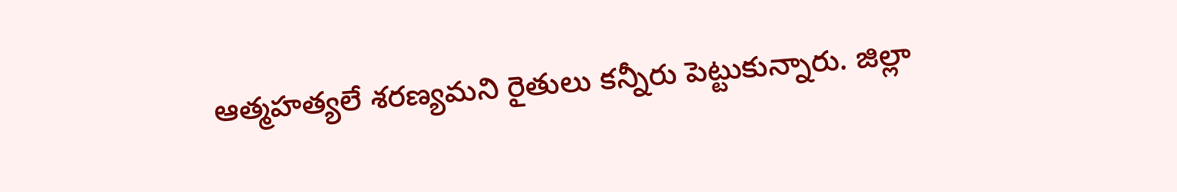ఆత్మహత్యలే శరణ్యమని రైతులు కన్నీరు పెట్టుకున్నారు. జిల్లా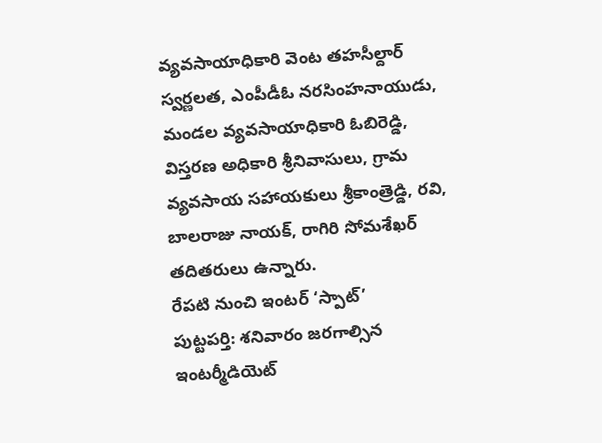వ్యవసాయాధికారి వెంట తహసీల్దార్ స్వర్ణలత, ఎంపీడీఓ నరసింహనాయుడు, మండల వ్యవసాయాధికారి ఓబిరెడ్డి, విస్తరణ అధికారి శ్రీనివాసులు, గ్రామ వ్యవసాయ సహాయకులు శ్రీకాంత్రెడ్డి, రవి, బాలరాజు నాయక్, రాగిరి సోమశేఖర్ తదితరులు ఉన్నారు.
రేపటి నుంచి ఇంటర్ ‘స్పాట్’
పుట్టపర్తి: శనివారం జరగాల్సిన ఇంటర్మీడియెట్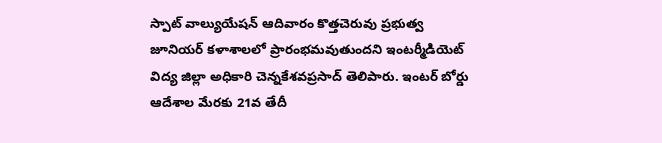స్పాట్ వాల్యుయేషన్ ఆదివారం కొత్తచెరువు ప్రభుత్వ జూనియర్ కళాశాలలో ప్రారంభమవుతుందని ఇంటర్మీడియెట్ విద్య జిల్లా అధికారి చెన్నకేశవప్రసాద్ తెలిపారు. ఇంటర్ బోర్డు ఆదేశాల మేరకు 21వ తేదీ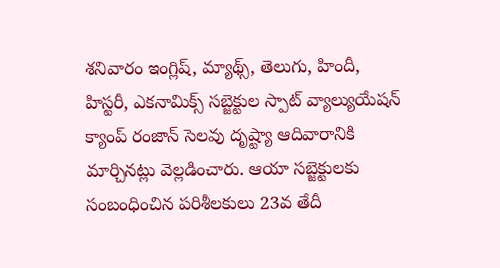శనివారం ఇంగ్లిష్, మ్యాథ్స్, తెలుగు, హిందీ, హిస్టరీ, ఎకనామిక్స్ సబ్జెక్టుల స్పాట్ వ్యాల్యుయేషన్ క్యాంప్ రంజాన్ సెలవు దృష్ట్యా ఆదివారానికి మార్చినట్లు వెల్లడించారు. ఆయా సబ్జెక్టులకు సంబంధించిన పరిశీలకులు 23వ తేదీ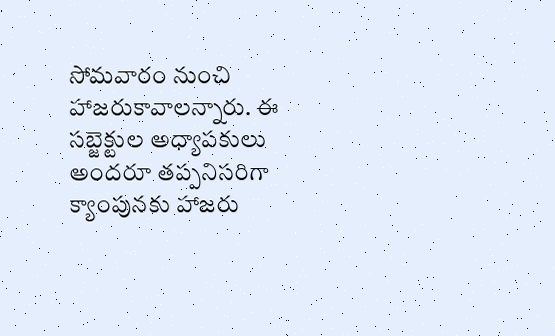సోమవారం నుంచి హాజరుకావాలన్నారు. ఈ సబ్జెక్టుల అధ్యాపకులు అందరూ తప్పనిసరిగా క్యాంపునకు హాజరు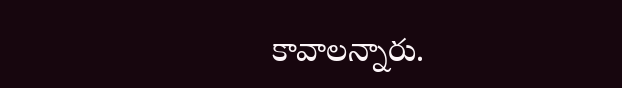కావాలన్నారు.